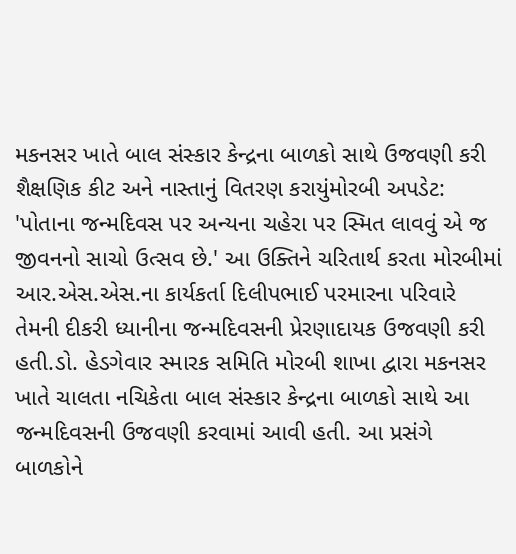મકનસર ખાતે બાલ સંસ્કાર કેન્દ્રના બાળકો સાથે ઉજવણી કરી શૈક્ષણિક કીટ અને નાસ્તાનું વિતરણ કરાયુંમોરબી અપડેટ: 'પોતાના જન્મદિવસ પર અન્યના ચહેરા પર સ્મિત લાવવું એ જ જીવનનો સાચો ઉત્સવ છે.' આ ઉક્તિને ચરિતાર્થ કરતા મોરબીમાં આર.એસ.એસ.ના કાર્યકર્તા દિલીપભાઈ પરમારના પરિવારે તેમની દીકરી ધ્યાનીના જન્મદિવસની પ્રેરણાદાયક ઉજવણી કરી હતી.ડો. હેડગેવાર સ્મારક સમિતિ મોરબી શાખા દ્વારા મકનસર ખાતે ચાલતા નચિકેતા બાલ સંસ્કાર કેન્દ્રના બાળકો સાથે આ જન્મદિવસની ઉજવણી કરવામાં આવી હતી. આ પ્રસંગે બાળકોને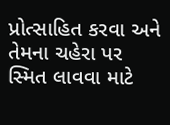પ્રોત્સાહિત કરવા અને તેમના ચહેરા પર સ્મિત લાવવા માટે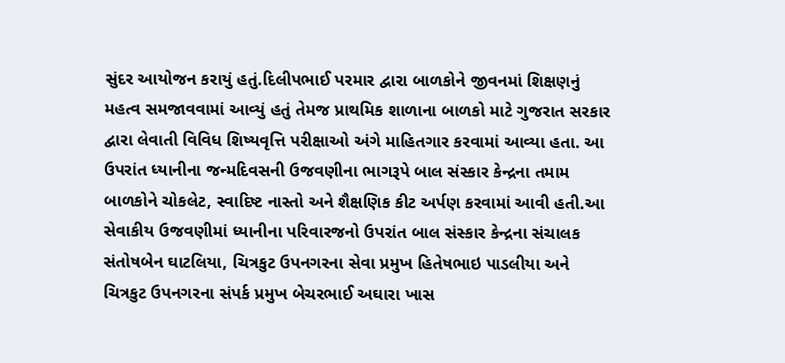સુંદર આયોજન કરાયું હતું.દિલીપભાઈ પરમાર દ્વારા બાળકોને જીવનમાં શિક્ષણનું મહત્વ સમજાવવામાં આવ્યું હતું તેમજ પ્રાથમિક શાળાના બાળકો માટે ગુજરાત સરકાર દ્વારા લેવાતી વિવિધ શિષ્યવૃત્તિ પરીક્ષાઓ અંગે માહિતગાર કરવામાં આવ્યા હતા. આ ઉપરાંત ધ્યાનીના જન્મદિવસની ઉજવણીના ભાગરૂપે બાલ સંસ્કાર કેન્દ્રના તમામ બાળકોને ચોકલેટ, સ્વાદિષ્ટ નાસ્તો અને શૈક્ષણિક કીટ અર્પણ કરવામાં આવી હતી.આ સેવાકીય ઉજવણીમાં ધ્યાનીના પરિવારજનો ઉપરાંત બાલ સંસ્કાર કેન્દ્રના સંચાલક સંતોષબેન ઘાટલિયા, ચિત્રકુટ ઉપનગરના સેવા પ્રમુખ હિતેષભાઇ પાડલીયા અને ચિત્રકુટ ઉપનગરના સંપર્ક પ્રમુખ બેચરભાઈ અઘારા ખાસ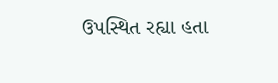ઉપસ્થિત રહ્યા હતા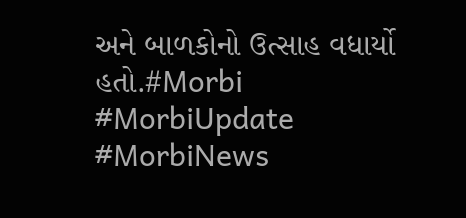અને બાળકોનો ઉત્સાહ વધાર્યો હતો.#Morbi #MorbiUpdate #MorbiNews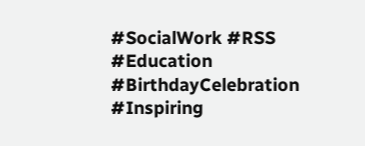#SocialWork #RSS #Education #BirthdayCelebration #Inspiring